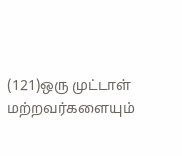(121)ஒரு முட்டாள் மற்றவர்களையும்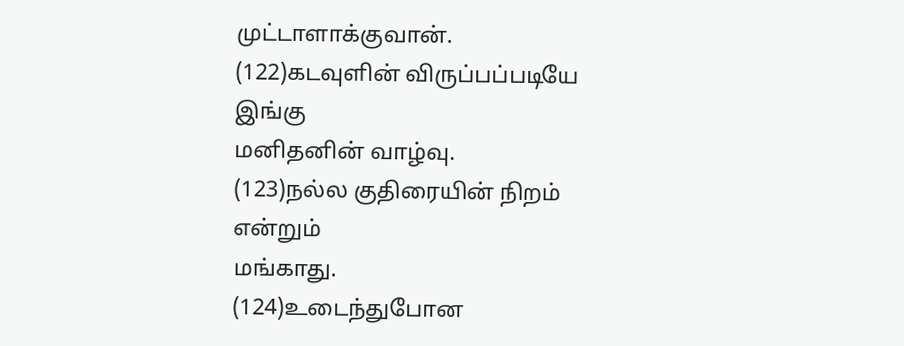முட்டாளாக்குவான்.
(122)கடவுளின் விருப்பப்படியே இங்கு
மனிதனின் வாழ்வு.
(123)நல்ல குதிரையின் நிறம் என்றும்
மங்காது.
(124)உடைந்துபோன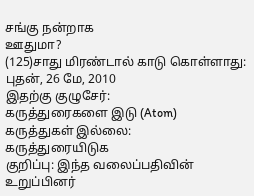சங்கு நன்றாக
ஊதுமா?
(125)சாது மிரண்டால் காடு கொள்ளாது:
புதன், 26 மே, 2010
இதற்கு குழுசேர்:
கருத்துரைகளை இடு (Atom)
கருத்துகள் இல்லை:
கருத்துரையிடுக
குறிப்பு: இந்த வலைப்பதிவின் உறுப்பினர்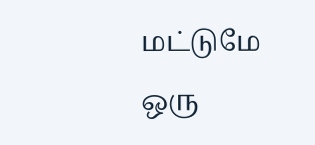மட்டுமே ஒரு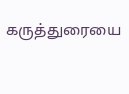கருத்துரையை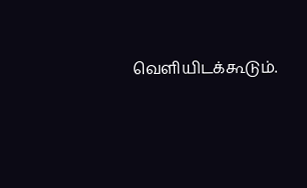வெளியிடக்கூடும்.